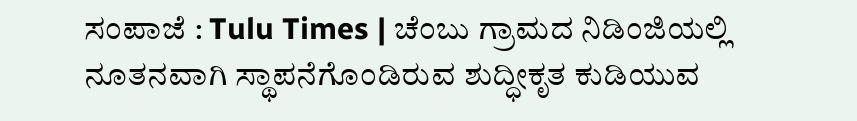ಸಂಪಾಜೆ : Tulu Times | ಚೆಂಬು ಗ್ರಾಮದ ನಿಡಿಂಜಿಯಲ್ಲಿ ನೂತನವಾಗಿ ಸ್ಥಾಪನೆಗೊಂಡಿರುವ ಶುದ್ಧೀಕೃತ ಕುಡಿಯುವ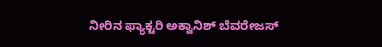ನೀರಿನ ಫ್ಯಾಕ್ಟರಿ ಅಕ್ವಾನಿಶ್ ಬೆವರೇಜಸ್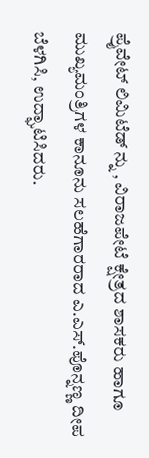ಪ್ರೈವೇಟ್ ಲಿಮಿಟೆಡ್ ನ್ನು , ವಿರಾಜಪೇಟೆ ಕ್ಷೇತ್ರದ ಶಾಸಕರು ಹಾಗೂ ಮುಖ್ಯಮಂತ್ರಿಗಳ ಕಾನೂನು ಸಲಹೆಗಾರರಾದ ಎ.ಎಸ್.ಪೊನ್ನಣ್ಣ ದೀಪ ಬೆಳಗಿಸಿ, ಉದ್ಘಾಟಿಸಿದರು.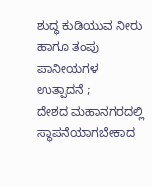ಶುದ್ಧ ಕುಡಿಯುವ ನೀರು ಹಾಗೂ ತಂಪು ಪಾನೀಯಗಳ ಉತ್ಪಾದನೆ ;
ದೇಶದ ಮಹಾನಗರದಲ್ಲಿ ಸ್ಥಾಪನೆಯಾಗಬೇಕಾದ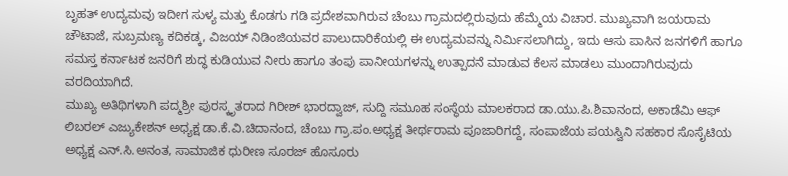ಬೃಹತ್ ಉದ್ಯಮವು ಇದೀಗ ಸುಳ್ಯ ಮತ್ತು ಕೊಡಗು ಗಡಿ ಪ್ರದೇಶವಾಗಿರುವ ಚೆಂಬು ಗ್ರಾಮದಲ್ಲಿರುವುದು ಹೆಮ್ಮೆಯ ವಿಚಾರ. ಮುಖ್ಯವಾಗಿ ಜಯರಾಮ ಚೌಟಾಜೆ, ಸುಬ್ರಮಣ್ಯ ಕದಿಕಡ್ಕ, ವಿಜಯ್ ನಿಡಿಂಜಿಯವರ ಪಾಲುದಾರಿಕೆಯಲ್ಲಿ ಈ ಉದ್ಯಮವನ್ನು ನಿರ್ಮಿಸಲಾಗಿದ್ದು, ಇದು ಆಸು ಪಾಸಿನ ಜನಗಳಿಗೆ ಹಾಗೂ ಸಮಸ್ತ ಕರ್ನಾಟಕ ಜನರಿಗೆ ಶುದ್ಧ ಕುಡಿಯುವ ನೀರು ಹಾಗೂ ತಂಪು ಪಾನೀಯಗಳನ್ನು ಉತ್ಪಾದನೆ ಮಾಡುವ ಕೆಲಸ ಮಾಡಲು ಮುಂದಾಗಿರುವುದು ವರದಿಯಾಗಿದೆ.
ಮುಖ್ಯ ಅತಿಥಿಗಳಾಗಿ ಪದ್ಮಶ್ರೀ ಪುರಸ್ಕೃತರಾದ ಗಿರೀಶ್ ಭಾರದ್ವಾಜ್, ಸುದ್ದಿ ಸಮೂಹ ಸಂಸ್ಥೆಯ ಮಾಲಕರಾದ ಡಾ.ಯು.ಪಿ.ಶಿವಾನಂದ, ಅಕಾಡೆಮಿ ಆಫ್ ಲಿಬರಲ್ ಎಜ್ಯುಕೇಶನ್ ಅಧ್ಯಕ್ಷ ಡಾ.ಕೆ.ವಿ.ಚಿದಾನಂದ, ಚೆಂಬು ಗ್ರಾ.ಪಂ.ಅಧ್ಯಕ್ಷ ತೀರ್ಥರಾಮ ಪೂಜಾರಿಗದ್ದೆ, ಸಂಪಾಜೆಯ ಪಯಸ್ವಿನಿ ಸಹಕಾರ ಸೊಸೈಟಿಯ ಅಧ್ಯಕ್ಷ ಎನ್.ಸಿ.ಅನಂತ, ಸಾಮಾಜಿಕ ಧುರೀಣ ಸೂರಜ್ ಹೊಸೂರು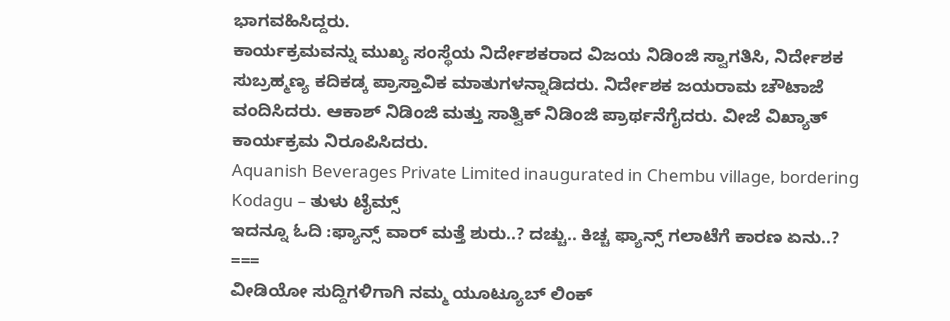ಭಾಗವಹಿಸಿದ್ದರು.
ಕಾರ್ಯಕ್ರಮವನ್ನು ಮುಖ್ಯ ಸಂಸ್ಥೆಯ ನಿರ್ದೇಶಕರಾದ ವಿಜಯ ನಿಡಿಂಜಿ ಸ್ವಾಗತಿಸಿ, ನಿರ್ದೇಶಕ ಸುಬ್ರಹ್ಮಣ್ಯ ಕದಿಕಡ್ಕ ಪ್ರಾಸ್ತಾವಿಕ ಮಾತುಗಳನ್ನಾಡಿದರು. ನಿರ್ದೇಶಕ ಜಯರಾಮ ಚೌಟಾಜೆ ವಂದಿಸಿದರು. ಆಕಾಶ್ ನಿಡಿಂಜಿ ಮತ್ತು ಸಾತ್ವಿಕ್ ನಿಡಿಂಜಿ ಪ್ರಾರ್ಥನೆಗೈದರು. ವೀಜೆ ವಿಖ್ಯಾತ್ ಕಾರ್ಯಕ್ರಮ ನಿರೂಪಿಸಿದರು.
Aquanish Beverages Private Limited inaugurated in Chembu village, bordering Kodagu – ತುಳು ಟೈಮ್ಸ್
ಇದನ್ನೂ ಓದಿ :ಫ್ಯಾನ್ಸ್ ವಾರ್ ಮತ್ತೆ ಶುರು..? ದಚ್ಚು.. ಕಿಚ್ಚ ಫ್ಯಾನ್ಸ್ ಗಲಾಟೆಗೆ ಕಾರಣ ಏನು..?
===
ವೀಡಿಯೋ ಸುದ್ದಿಗಳಿಗಾಗಿ ನಮ್ಮ ಯೂಟ್ಯೂಬ್ ಲಿಂಕ್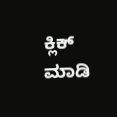ಕ್ಲಿಕ್ ಮಾಡಿ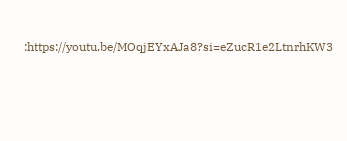:https://youtu.be/MOqjEYxAJa8?si=eZucR1e2LtnrhKW3